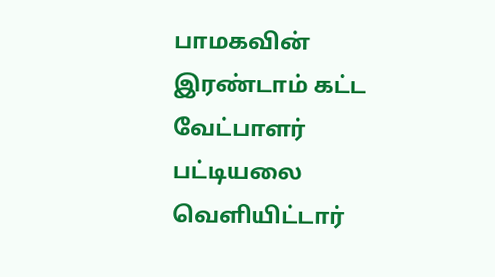பாமகவின் இரண்டாம் கட்ட வேட்பாளர் பட்டியலை வெளியிட்டார்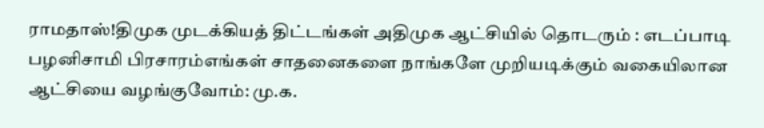ராமதாஸ்!திமுக முடக்கியத் திட்டங்கள் அதிமுக ஆட்சியில் தொடரும் : எடப்பாடி பழனிசாமி பிரசாரம்எங்கள் சாதனைகளை நாங்களே முறியடிக்கும் வகையிலான ஆட்சியை வழங்குவோம்: மு.க.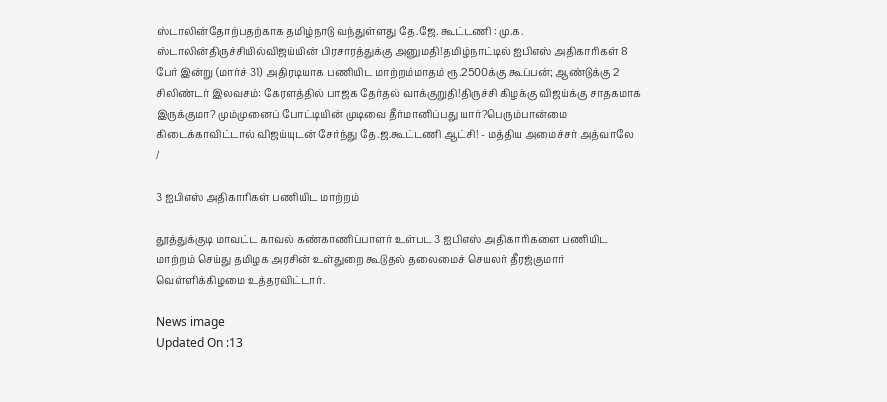ஸ்டாலின்தோற்பதற்காக தமிழ்நாடு வந்துள்ளது தே.ஜே. கூட்டணி : மு.க. ஸ்டாலின்திருச்சியில்விஜய்யின் பிரசாரத்துக்கு அனுமதி!தமிழ்நாட்டில் ஐபிஎஸ் அதிகாரிகள் 8 பேர் இன்று (மார்ச் 31) அதிரடியாக பணியிட மாற்றம்மாதம் ரூ.2500க்கு கூப்பன்; ஆண்டுக்கு 2 சிலிண்டர் இலவசம்: கேரளத்தில் பாஜக தேர்தல் வாக்குறுதி!திருச்சி கிழக்கு விஜய்க்கு சாதகமாக இருக்குமா? மும்முனைப் போட்டியின் முடிவை தீர்மானிப்பது யார்?பெரும்பான்மை கிடைக்காவிட்டால் விஜய்யுடன் சேர்ந்து தே.ஜ.கூட்டணி ஆட்சி! - மத்திய அமைச்சர் அத்வாலே
/

3 ஐபிஎஸ் அதிகாரிகள் பணியிட மாற்றம்

தூத்துக்குடி மாவட்ட காவல் கண்காணிப்பாளர் உள்பட 3 ஐபிஎஸ் அதிகாரிகளை பணியிட மாற்றம் செய்து தமிழக அரசின் உள்துறை கூடுதல் தலைமைச் செயலர் தீரஜ்குமார் வெள்ளிக்கிழமை உத்தரவிட்டார்.

News image
Updated On :13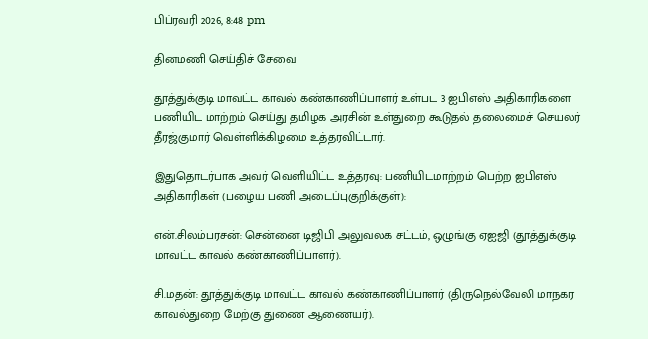பிப்ரவரி 2026, 8:48 pm

தினமணி செய்திச் சேவை

தூத்துக்குடி மாவட்ட காவல் கண்காணிப்பாளர் உள்பட 3 ஐபிஎஸ் அதிகாரிகளை பணியிட மாற்றம் செய்து தமிழக அரசின் உள்துறை கூடுதல் தலைமைச் செயலர் தீரஜ்குமார் வெள்ளிக்கிழமை உத்தரவிட்டார்.

இதுதொடர்பாக அவர் வெளியிட்ட உத்தரவு: பணியிடமாற்றம் பெற்ற ஐபிஎஸ் அதிகாரிகள் (பழைய பணி அடைப்புகுறிக்குள்):

என்.சிலம்பரசன்: சென்னை டிஜிபி அலுவலக சட்டம், ஒழுங்கு ஏஐஜி (தூத்துக்குடி மாவட்ட காவல் கண்காணிப்பாளர்).

சி.மதன்: தூத்துக்குடி மாவட்ட காவல் கண்காணிப்பாளர் (திருநெல்வேலி மாநகர காவல்துறை மேற்கு துணை ஆணையர்).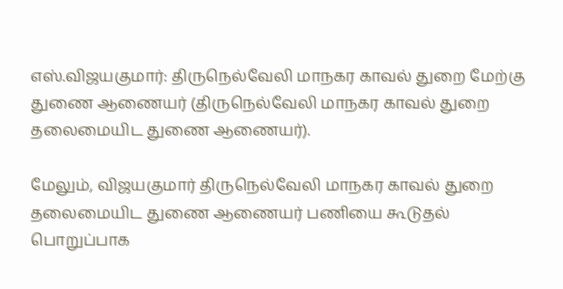எஸ்.விஜயகுமார்: திருநெல்வேலி மாநகர காவல் துறை மேற்கு துணை ஆணையர் (திருநெல்வேலி மாநகர காவல் துறை தலைமையிட துணை ஆணையர்).

மேலும், விஜயகுமார் திருநெல்வேலி மாநகர காவல் துறை தலைமையிட துணை ஆணையர் பணியை கூடுதல் பொறுப்பாக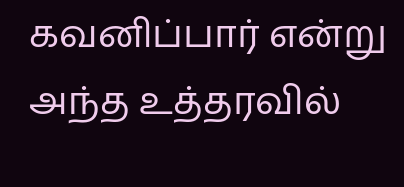கவனிப்பார் என்று அந்த உத்தரவில்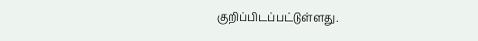குறிப்பிடப்பட்டுள்ளது.